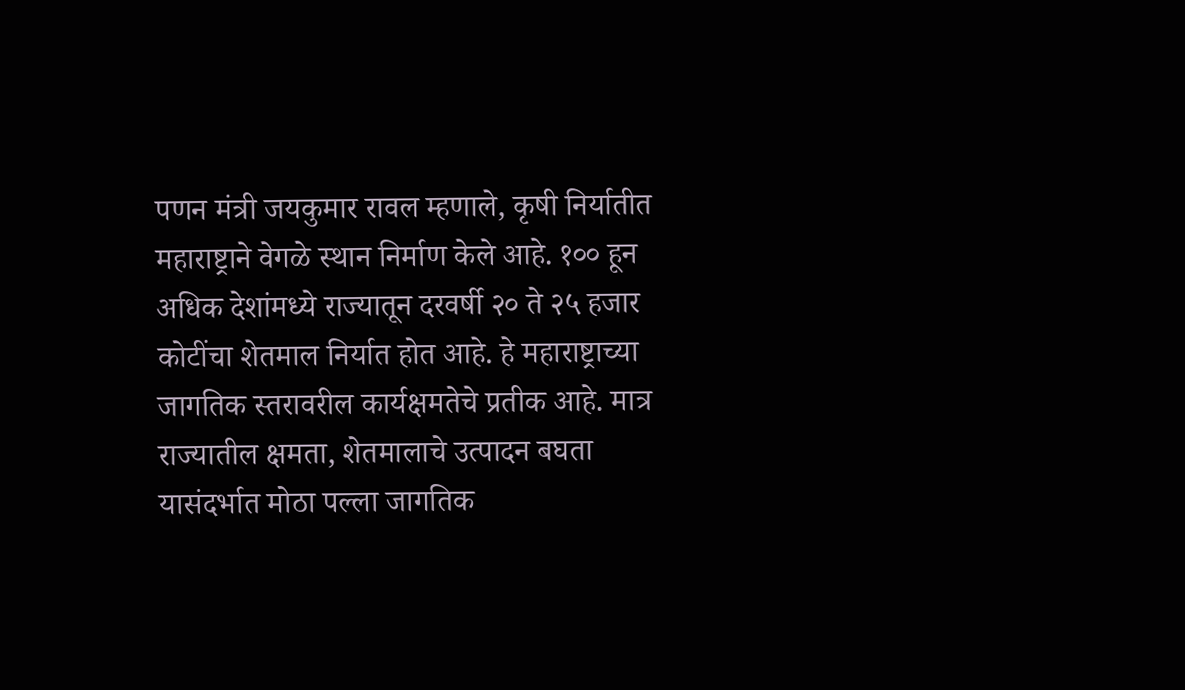पणन मंत्री जयकुमार रावल म्हणाले, कृषी निर्यातीत महाराष्ट्राने वेगळे स्थान निर्माण केले आहे. १०० हून अधिक देशांमध्ये राज्यातून दरवर्षी २० ते २५ हजार कोटींचा शेतमाल निर्यात होत आहे. हे महाराष्ट्राच्या जागतिक स्तरावरील कार्यक्षमतेचे प्रतीक आहे. मात्र राज्यातील क्षमता, शेतमालाचे उत्पादन बघता यासंदर्भात मोठा पल्ला जागतिक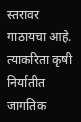स्तरावर गाठायचा आहे. त्याकरिता कृषी निर्यातीत जागतिक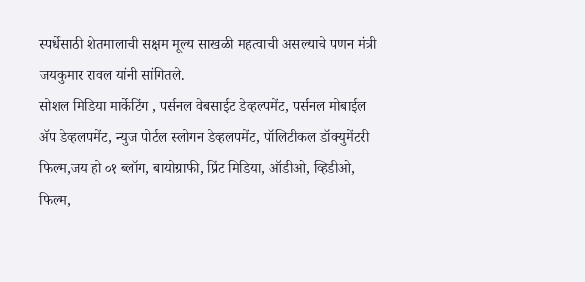स्पर्धेसाठी शेतमालाची सक्षम मूल्य साखळी महत्वाची असल्याचे पणन मंत्री जयकुमार रावल यांनी सांगितले.
सोशल मिडिया मार्केटिंग , पर्सनल वेबसाईट डेव्हल्पमेंट, पर्सनल मोबाईल ॲप डेव्हलपमेंट, न्युज पोर्टल स्लोगन डेव्हलपमेंट, पॉलिटीकल डॉक्युमेंटरी फिल्म,जय हो ०१ ब्लॉग, बायोग्राफी, प्रिंट मिडिया, ऑडीओ, व्हिडीओ, फिल्म,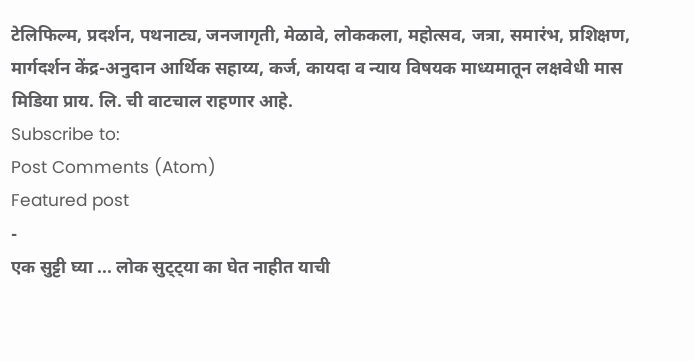टेलिफिल्म, प्रदर्शन, पथनाट्य, जनजागृती, मेळावे, लोककला, महोत्सव, जत्रा, समारंभ, प्रशिक्षण, मार्गदर्शन केंद्र-अनुदान आर्थिक सहाय्य, कर्ज, कायदा व न्याय विषयक माध्यमातून लक्षवेधी मास मिडिया प्राय. लि. ची वाटचाल राहणार आहे.
Subscribe to:
Post Comments (Atom)
Featured post
-
एक सुट्टी घ्या ... लोक सुट्ट्या का घेत नाहीत याची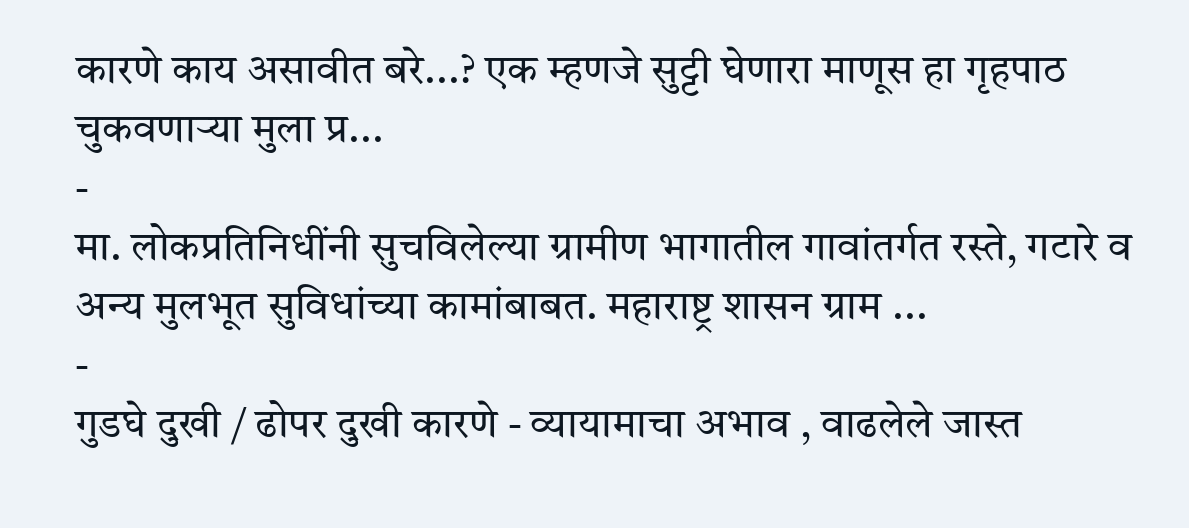कारणे काय असावीत बरे...? एक म्हणजे सुट्टी घेणारा माणूस हा गृहपाठ चुकवणाऱ्या मुला प्र...
-
मा. लोकप्रतिनिधींनी सुचविलेल्या ग्रामीण भागातील गावांतर्गत रस्ते, गटारे व अन्य मुलभूत सुविधांच्या कामांबाबत. महाराष्ट्र शासन ग्राम ...
-
गुडघे दुखी / ढोपर दुखी कारणे - व्यायामाचा अभाव , वाढलेले जास्त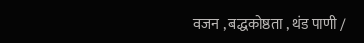वजन , बद्धकोष्ठता , थंड पाणी /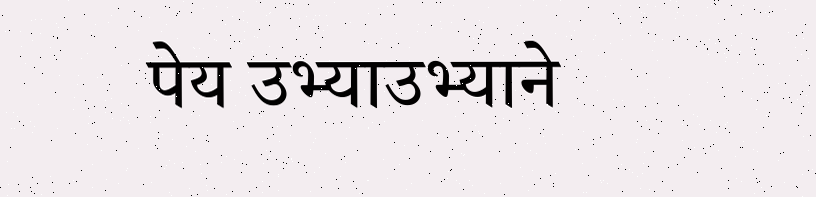पेय उभ्याउभ्याने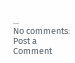...
No comments:
Post a Comment